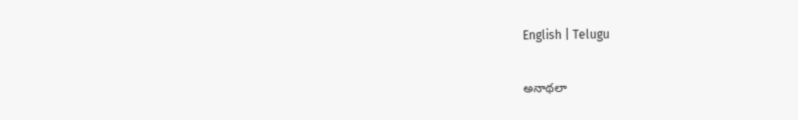English | Telugu

అనాథ‌లా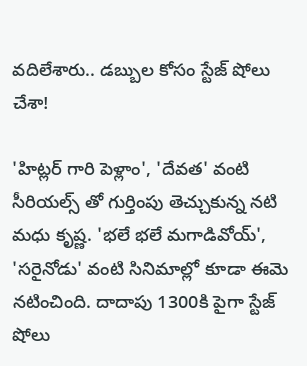వదిలేశారు.. డ‌బ్బుల కోసం స్టేజ్ షోలు చేశా!

'హిట్లర్ గారి పెళ్లాం', 'దేవత' వంటి సీరియల్స్ తో గుర్తింపు తెచ్చుకున్న నటి మధు కృష్ణ. 'భలే భలే మగాడివోయ్', 'సరైనోడు' వంటి సినిమాల్లో కూడా ఈమె నటించింది. దాదాపు 1300కి పైగా స్టేజ్ షోలు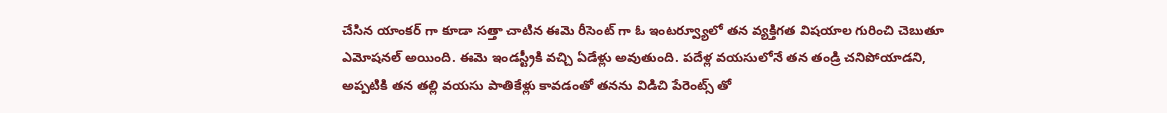చేసిన యాంకర్ గా కూడా సత్తా చాటిన ఈమె రీసెంట్ గా ఓ ఇంటర్వ్యూలో తన వ్యక్తిగత విషయాల గురించి చెబుతూ ఎమోషనల్ అయింది. ఈమె ఇండస్ట్రీకి వచ్చి ఏడేళ్లు అవుతుంది. పదేళ్ల వయసులోనే తన తండ్రి చనిపోయాడని, అప్పటికి తన తల్లి వయసు పాతికేళ్లు కావడంతో తనను విడిచి పేరెంట్స్ తో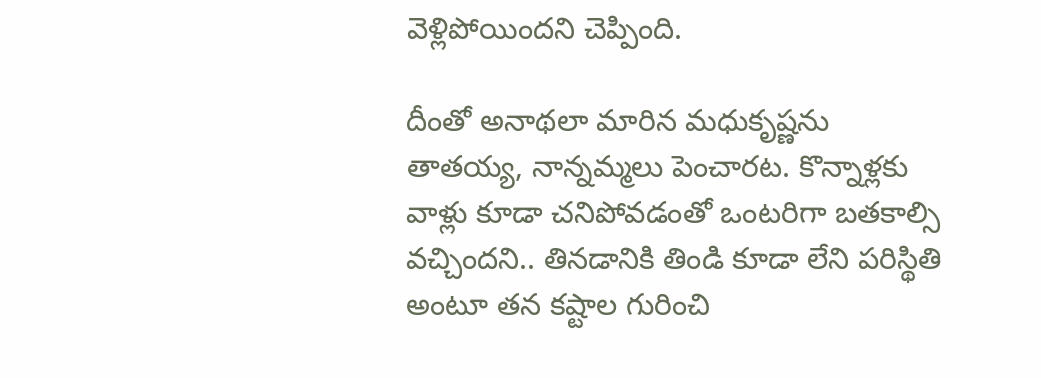వెళ్లిపోయిందని చెప్పింది.

దీంతో అనాథ‌లా మారిన మధుకృష్ణను తాతయ్య, నాన్నమ్మలు పెంచారట. కొన్నాళ్లకు వాళ్లు కూడా చనిపోవడంతో ఒంటరిగా బతకాల్సి వచ్చిందని.. తినడానికి తిండి కూడా లేని పరిస్థితి అంటూ తన కష్టాల గురించి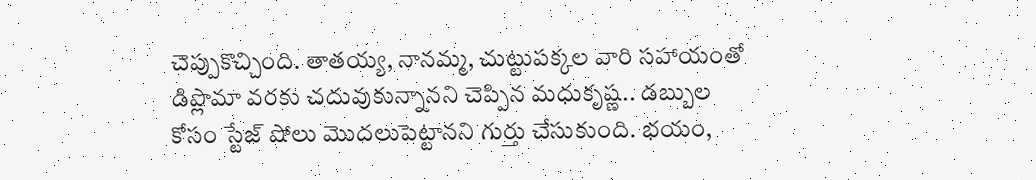చెప్పుకొచ్చింది. తాతయ్య, నానమ్మ, చుట్టుపక్కల వారి సహాయంతో డిప్లొమా వరకు చదువుకున్నానని చెప్పిన మధుకృష్ణ.. డబ్బుల కోసం స్టేజ్ షోలు మొదలుపెట్టానని గుర్తు చేసుకుంది. భయం,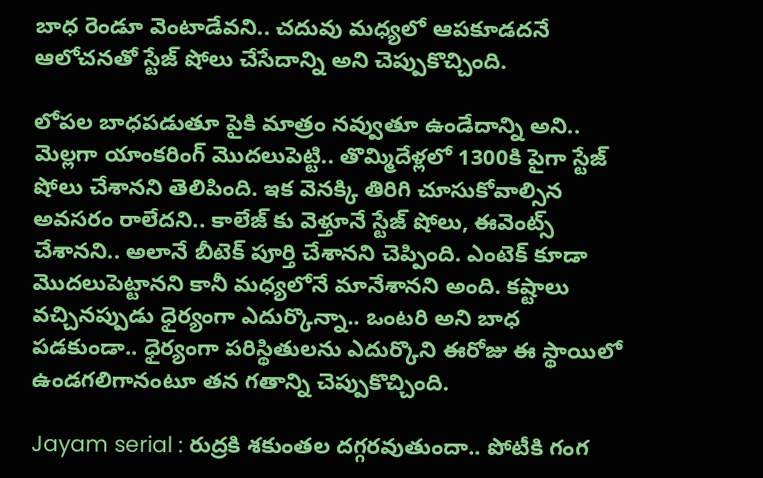బాధ రెండూ వెంటాడేవని.. చదువు మధ్యలో ఆపకూడదనే ఆలోచనతో స్టేజ్ షోలు చేసేదాన్ని అని చెప్పుకొచ్చింది.

లోపల బాధపడుతూ పైకి మాత్రం నవ్వుతూ ఉండేదాన్ని అని.. మెల్లగా యాంకరింగ్ మొదలుపెట్టి.. తొమ్మిదేళ్లలో 1300కి పైగా స్టేజ్ షోలు చేశానని తెలిపింది. ఇక వెనక్కి తిరిగి చూసుకోవాల్సిన అవసరం రాలేదని.. కాలేజ్ కు వెళ్తూనే స్టేజ్ షోలు, ఈవెంట్స్ చేశానని.. అలానే బీటెక్ పూర్తి చేశానని చెప్పింది. ఎంటెక్ కూడా మొదలుపెట్టానని కానీ మధ్యలోనే మానేశానని అంది. కష్టాలు వచ్చినప్పుడు ధైర్యంగా ఎదుర్కొన్నా.. ఒంటరి అని బాధ పడకుండా.. ధైర్యంగా పరిస్థితులను ఎదుర్కొని ఈరోజు ఈ స్థాయిలో ఉండగలిగానంటూ తన గతాన్ని చెప్పుకొచ్చింది.

Jayam serial : రుద్రకి శకుంతల దగ్గరవుతుందా.. పోటీకి గంగ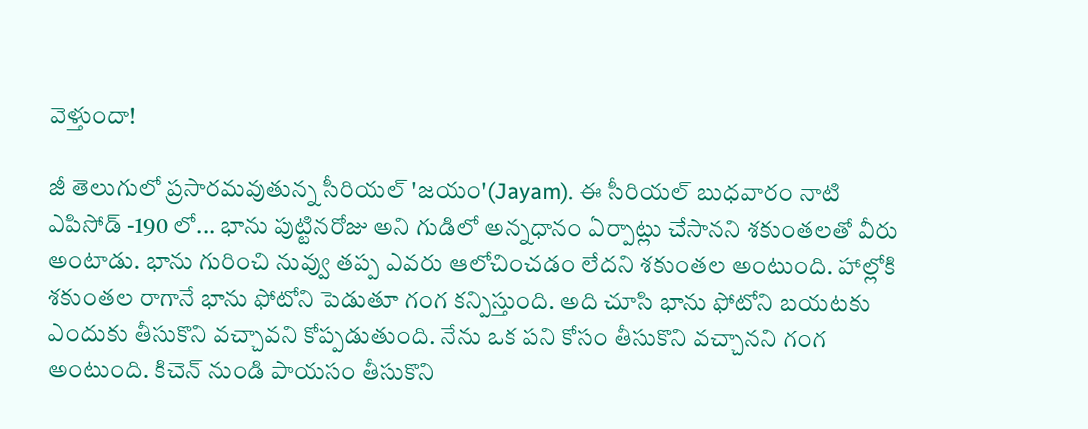వెళ్తుందా!

జీ తెలుగులో ప్రసారమవుతున్న సీరియల్ 'జయం'(Jayam). ఈ సీరియల్ బుధవారం నాటి ఎపిసోడ్ -190 లో... భాను పుట్టినరోజు అని గుడిలో అన్నధానం ఏర్పాట్లు చేసానని శకుంతలతో వీరు అంటాడు. భాను గురించి నువ్వు తప్ప ఎవరు ఆలోచించడం లేదని శకుంతల అంటుంది. హాల్లోకి శకుంతల రాగానే భాను ఫోటోని పెడుతూ గంగ కన్పిస్తుంది. అది చూసి భాను ఫోటోని బయటకు ఎందుకు తీసుకొని వచ్చావని కోప్పడుతుంది. నేను ఒక పని కోసం తీసుకొని వచ్చానని గంగ అంటుంది. కిచెన్ నుండి పాయసం తీసుకొని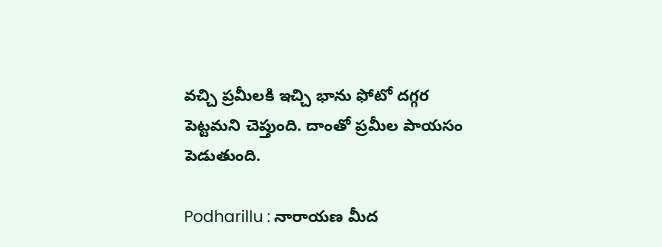వచ్చి ప్రమీలకి ఇచ్చి భాను ఫోటో దగ్గర పెట్టమని చెప్తుంది. దాంతో ప్రమీల పాయసం పెడుతుంది.

Podharillu : నారాయణ మీద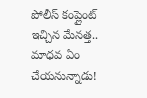పోలీస్ కంప్లైంట్ ఇచ్చిన మేనత్త.. మాధవ ఏం చేయనున్నాడు!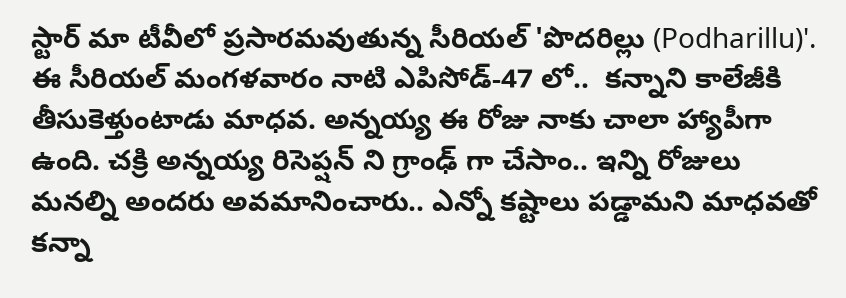స్టార్ మా టీవీలో ప్రసారమవుతున్న సీరియల్ 'పొదరిల్లు (Podharillu)'. ఈ సీరియల్ మంగళవారం నాటి ఎపిసోడ్-47 లో..  కన్నాని కాలేజీకి తీసుకెళ్తుంటాడు మాధవ. అన్నయ్య ఈ రోజు నాకు చాలా హ్యాపీగా ఉంది. చక్రి అన్నయ్య రిసెప్షన్ ని గ్రాంఢ్ గా చేసాం.. ఇన్ని రోజులు మనల్ని అందరు అవమానించారు.. ఎన్నో కష్టాలు పడ్డామని మాధవతో కన్నా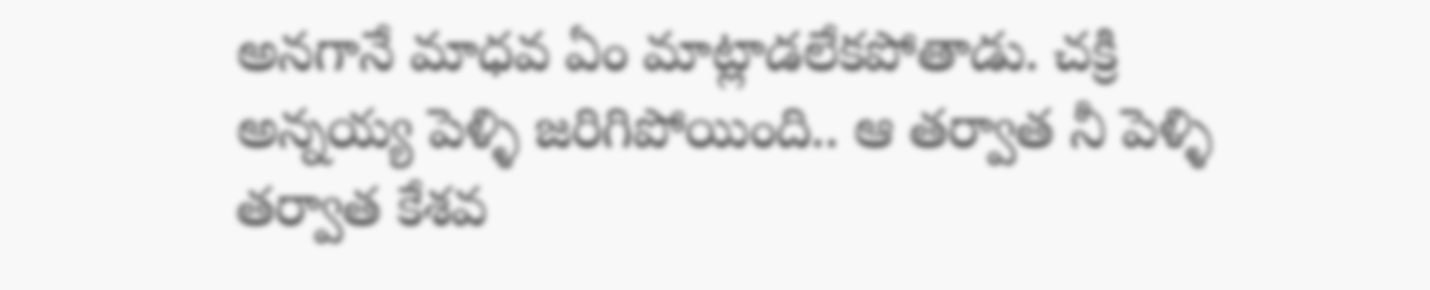అనగానే మాధవ ఏం మాట్లాడలేకపోతాడు. చక్రి అన్నయ్య పెళ్ళి జరిగిపోయింది.. ఆ తర్వాత నీ పెళ్ళి తర్వాత కేశవ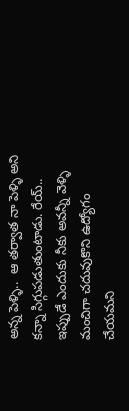అన్న పెళ్ళి..  ఆ తర్వాత నా పెళ్ళి అని కన్నా సిగ్గుపడుతుంటాడు. రేయ్.. ఇప్పుడే ఎందుకు నీకు అవన్నీ వెళ్ళి మంచిగా చదువుకొని ఉద్యోగం చేయమని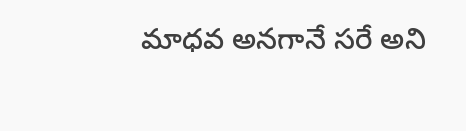మాధవ అనగానే సరే అని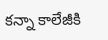కన్నా కాలేజీకి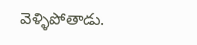వెళ్ళిపోతాడు.